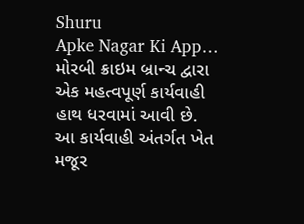Shuru
Apke Nagar Ki App…
મોરબી ક્રાઇમ બ્રાન્ચ દ્વારા એક મહત્વપૂર્ણ કાર્યવાહી હાથ ધરવામાં આવી છે. આ કાર્યવાહી અંતર્ગત ખેત મજૂર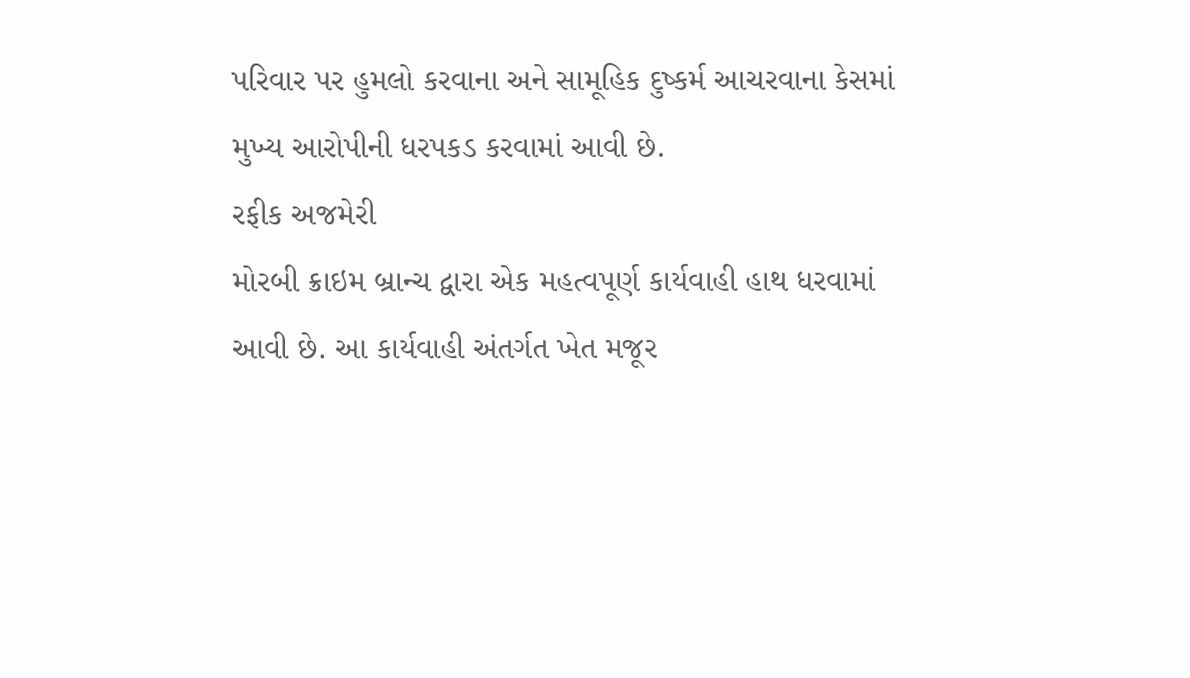પરિવાર પર હુમલો કરવાના અને સામૂહિક દુષ્કર્મ આચરવાના કેસમાં મુખ્ય આરોપીની ધરપકડ કરવામાં આવી છે.
રફીક અજમેરી
મોરબી ક્રાઇમ બ્રાન્ચ દ્વારા એક મહત્વપૂર્ણ કાર્યવાહી હાથ ધરવામાં આવી છે. આ કાર્યવાહી અંતર્ગત ખેત મજૂર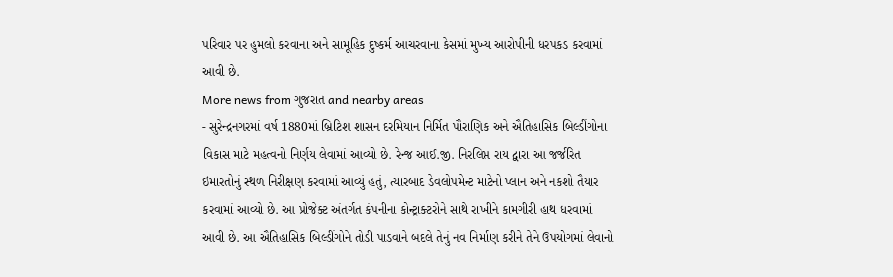પરિવાર પર હુમલો કરવાના અને સામૂહિક દુષ્કર્મ આચરવાના કેસમાં મુખ્ય આરોપીની ધરપકડ કરવામાં આવી છે.
More news from ગુજરાત and nearby areas
- સુરેન્દ્રનગરમાં વર્ષ 1880માં બ્રિટિશ શાસન દરમિયાન નિર્મિત પૌરાણિક અને ઐતિહાસિક બિલ્ડીંગોના વિકાસ માટે મહત્વનો નિર્ણય લેવામાં આવ્યો છે. રેન્જ આઈ.જી. નિરલિપ્ત રાય દ્વારા આ જર્જરિત ઇમારતોનું સ્થળ નિરીક્ષણ કરવામાં આવ્યું હતું, ત્યારબાદ ડેવલોપમેન્ટ માટેનો પ્લાન અને નકશો તૈયાર કરવામાં આવ્યો છે. આ પ્રોજેક્ટ અંતર્ગત કંપનીના કોન્ટ્રાક્ટરોને સાથે રાખીને કામગીરી હાથ ધરવામાં આવી છે. આ ઐતિહાસિક બિલ્ડીંગોને તોડી પાડવાને બદલે તેનું નવ નિર્માણ કરીને તેને ઉપયોગમાં લેવાનો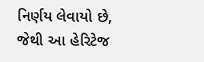નિર્ણય લેવાયો છે, જેથી આ હેરિટેજ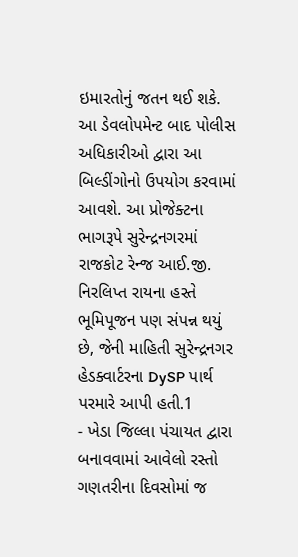ઇમારતોનું જતન થઈ શકે. આ ડેવલોપમેન્ટ બાદ પોલીસ અધિકારીઓ દ્વારા આ બિલ્ડીંગોનો ઉપયોગ કરવામાં આવશે. આ પ્રોજેક્ટના ભાગરૂપે સુરેન્દ્રનગરમાં રાજકોટ રેન્જ આઈ.જી. નિરલિપ્ત રાયના હસ્તે ભૂમિપૂજન પણ સંપન્ન થયું છે, જેની માહિતી સુરેન્દ્રનગર હેડક્વાર્ટરના DySP પાર્થ પરમારે આપી હતી.1
- ખેડા જિલ્લા પંચાયત દ્વારા બનાવવામાં આવેલો રસ્તો ગણતરીના દિવસોમાં જ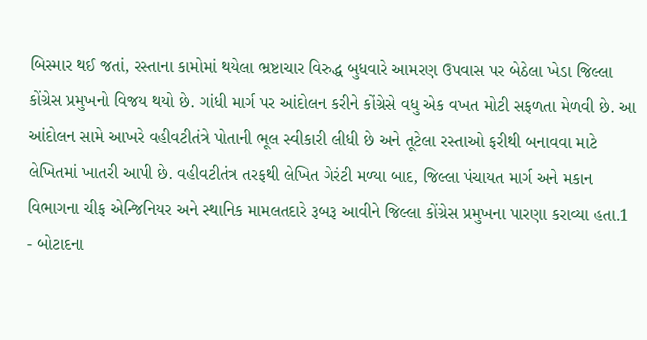બિસ્માર થઈ જતાં, રસ્તાના કામોમાં થયેલા ભ્રષ્ટાચાર વિરુદ્ધ બુધવારે આમરણ ઉપવાસ પર બેઠેલા ખેડા જિલ્લા કોંગ્રેસ પ્રમુખનો વિજય થયો છે. ગાંધી માર્ગ પર આંદોલન કરીને કોંગ્રેસે વધુ એક વખત મોટી સફળતા મેળવી છે. આ આંદોલન સામે આખરે વહીવટીતંત્રે પોતાની ભૂલ સ્વીકારી લીધી છે અને તૂટેલા રસ્તાઓ ફરીથી બનાવવા માટે લેખિતમાં ખાતરી આપી છે. વહીવટીતંત્ર તરફથી લેખિત ગેરંટી મળ્યા બાદ, જિલ્લા પંચાયત માર્ગ અને મકાન વિભાગના ચીફ એન્જિનિયર અને સ્થાનિક મામલતદારે રૂબરૂ આવીને જિલ્લા કોંગ્રેસ પ્રમુખના પારણા કરાવ્યા હતા.1
- બોટાદના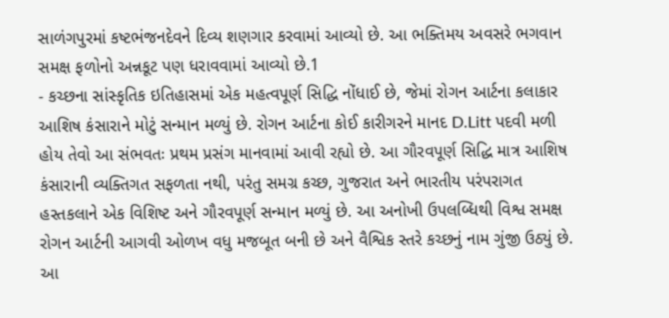સાળંગપુરમાં કષ્ટભંજનદેવને દિવ્ય શણગાર કરવામાં આવ્યો છે. આ ભક્તિમય અવસરે ભગવાન સમક્ષ ફળોનો અન્નકૂટ પણ ધરાવવામાં આવ્યો છે.1
- કચ્છના સાંસ્કૃતિક ઇતિહાસમાં એક મહત્વપૂર્ણ સિદ્ધિ નોંધાઈ છે, જેમાં રોગન આર્ટના કલાકાર આશિષ કંસારાને મોટું સન્માન મળ્યું છે. રોગન આર્ટના કોઈ કારીગરને માનદ D.Litt પદવી મળી હોય તેવો આ સંભવતઃ પ્રથમ પ્રસંગ માનવામાં આવી રહ્યો છે. આ ગૌરવપૂર્ણ સિદ્ધિ માત્ર આશિષ કંસારાની વ્યક્તિગત સફળતા નથી, પરંતુ સમગ્ર કચ્છ, ગુજરાત અને ભારતીય પરંપરાગત હસ્તકલાને એક વિશિષ્ટ અને ગૌરવપૂર્ણ સન્માન મળ્યું છે. આ અનોખી ઉપલબ્ધિથી વિશ્વ સમક્ષ રોગન આર્ટની આગવી ઓળખ વધુ મજબૂત બની છે અને વૈશ્વિક સ્તરે કચ્છનું નામ ગુંજી ઉઠ્યું છે. આ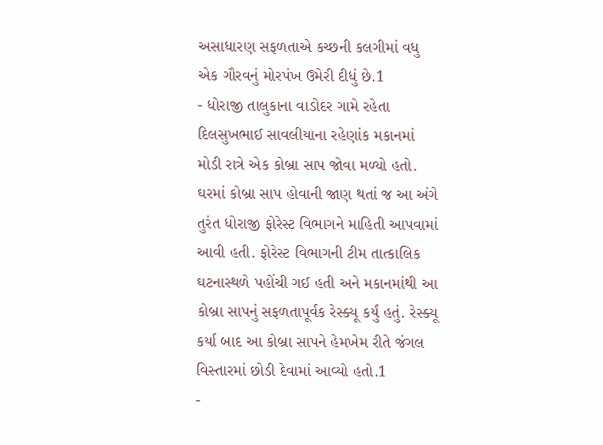અસાધારણ સફળતાએ કચ્છની કલગીમાં વધુ એક ગૌરવનું મોરપંખ ઉમેરી દીધું છે.1
- ધોરાજી તાલુકાના વાડોદર ગામે રહેતા દિલસુખભાઈ સાવલીયાના રહેણાંક મકાનમાં મોડી રાત્રે એક કોબ્રા સાપ જોવા મળ્યો હતો. ઘરમાં કોબ્રા સાપ હોવાની જાણ થતાં જ આ અંગે તુરંત ધોરાજી ફોરેસ્ટ વિભાગને માહિતી આપવામાં આવી હતી. ફોરેસ્ટ વિભાગની ટીમ તાત્કાલિક ઘટનાસ્થળે પહોંચી ગઈ હતી અને મકાનમાંથી આ કોબ્રા સાપનું સફળતાપૂર્વક રેસ્ક્યૂ કર્યું હતું. રેસ્ક્યૂ કર્યા બાદ આ કોબ્રા સાપને હેમખેમ રીતે જંગલ વિસ્તારમાં છોડી દેવામાં આવ્યો હતો.1
-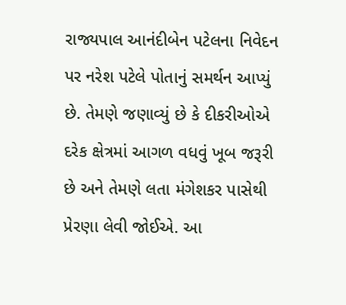રાજ્યપાલ આનંદીબેન પટેલના નિવેદન પર નરેશ પટેલે પોતાનું સમર્થન આપ્યું છે. તેમણે જણાવ્યું છે કે દીકરીઓએ દરેક ક્ષેત્રમાં આગળ વધવું ખૂબ જરૂરી છે અને તેમણે લતા મંગેશકર પાસેથી પ્રેરણા લેવી જોઈએ. આ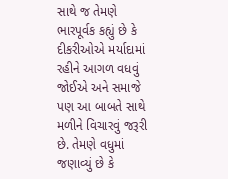સાથે જ તેમણે ભારપૂર્વક કહ્યું છે કે દીકરીઓએ મર્યાદામાં રહીને આગળ વધવું જોઈએ અને સમાજે પણ આ બાબતે સાથે મળીને વિચારવું જરૂરી છે. તેમણે વધુમાં જણાવ્યું છે કે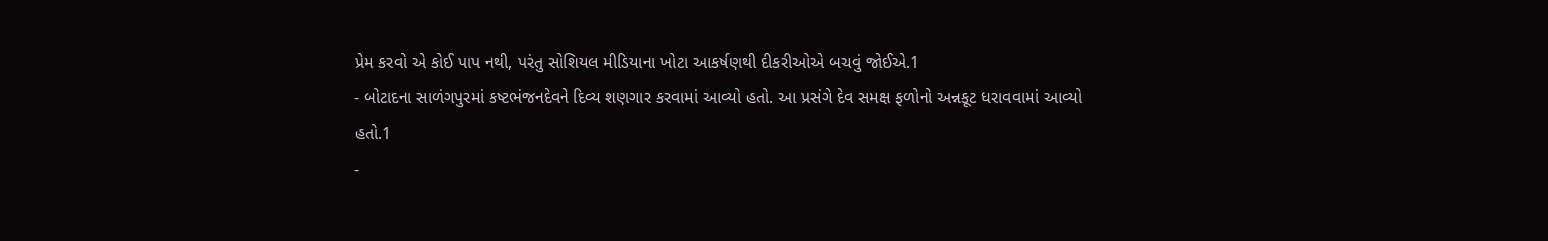પ્રેમ કરવો એ કોઈ પાપ નથી, પરંતુ સોશિયલ મીડિયાના ખોટા આકર્ષણથી દીકરીઓએ બચવું જોઈએ.1
- બોટાદના સાળંગપુરમાં કષ્ટભંજનદેવને દિવ્ય શણગાર કરવામાં આવ્યો હતો. આ પ્રસંગે દેવ સમક્ષ ફળોનો અન્નકૂટ ધરાવવામાં આવ્યો હતો.1
-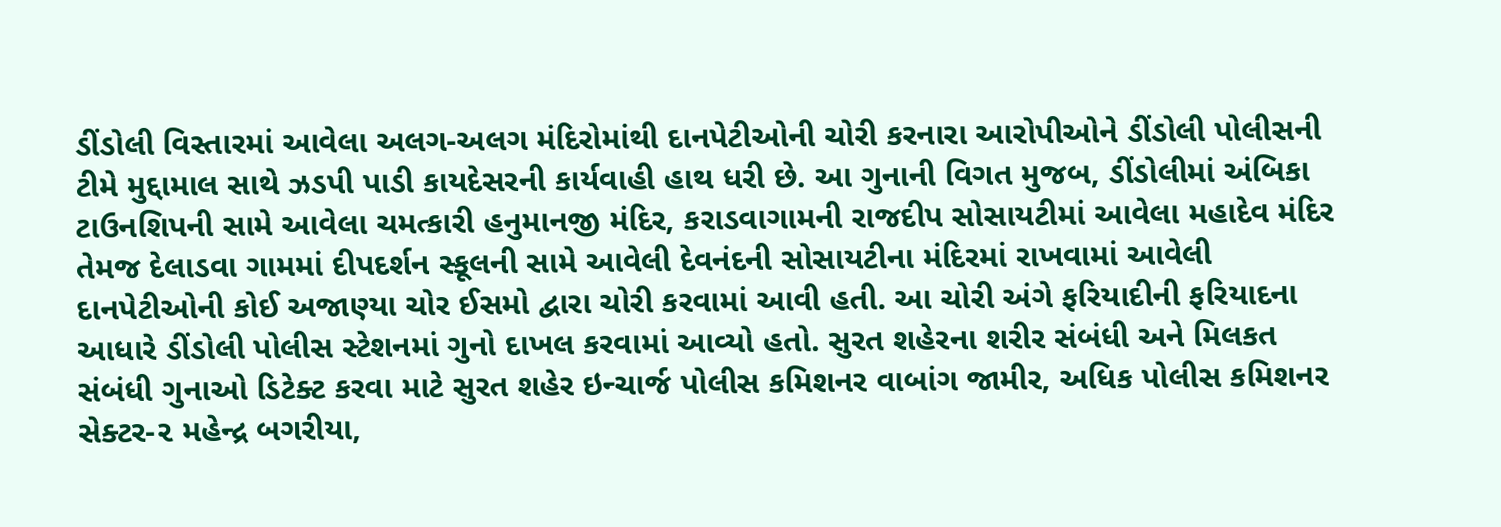ડીંડોલી વિસ્તારમાં આવેલા અલગ-અલગ મંદિરોમાંથી દાનપેટીઓની ચોરી કરનારા આરોપીઓને ડીંડોલી પોલીસની ટીમે મુદ્દામાલ સાથે ઝડપી પાડી કાયદેસરની કાર્યવાહી હાથ ધરી છે. આ ગુનાની વિગત મુજબ, ડીંડોલીમાં અંબિકા ટાઉનશિપની સામે આવેલા ચમત્કારી હનુમાનજી મંદિર, કરાડવાગામની રાજદીપ સોસાયટીમાં આવેલા મહાદેવ મંદિર તેમજ દેલાડવા ગામમાં દીપદર્શન સ્કૂલની સામે આવેલી દેવનંદની સોસાયટીના મંદિરમાં રાખવામાં આવેલી દાનપેટીઓની કોઈ અજાણ્યા ચોર ઈસમો દ્વારા ચોરી કરવામાં આવી હતી. આ ચોરી અંગે ફરિયાદીની ફરિયાદના આધારે ડીંડોલી પોલીસ સ્ટેશનમાં ગુનો દાખલ કરવામાં આવ્યો હતો. સુરત શહેરના શરીર સંબંધી અને મિલકત સંબંધી ગુનાઓ ડિટેક્ટ કરવા માટે સુરત શહેર ઇન્ચાર્જ પોલીસ કમિશનર વાબાંગ જામીર, અધિક પોલીસ કમિશનર સેક્ટર-૨ મહેન્દ્ર બગરીયા,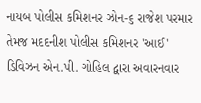નાયબ પોલીસ કમિશનર ઝોન-૬ રાજેશ પરમાર તેમજ મદદનીશ પોલીસ કમિશનર 'આઈ' ડિવિઝન એન.પી. ગોહિલ દ્વારા અવારનવાર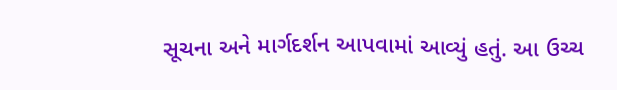સૂચના અને માર્ગદર્શન આપવામાં આવ્યું હતું. આ ઉચ્ચ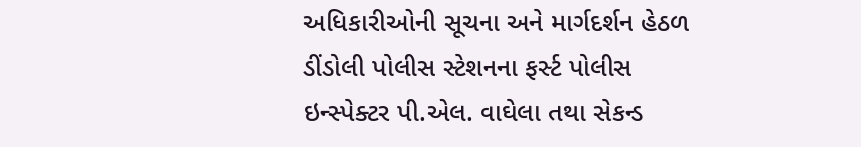અધિકારીઓની સૂચના અને માર્ગદર્શન હેઠળ ડીંડોલી પોલીસ સ્ટેશનના ફર્સ્ટ પોલીસ ઇન્સ્પેક્ટર પી.એલ. વાઘેલા તથા સેકન્ડ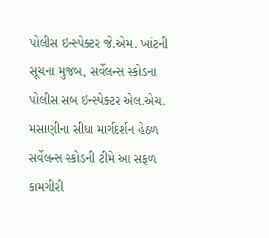પોલીસ ઇન્સ્પેક્ટર જે.એમ. ખાંટની સૂચના મુજબ, સર્વેલન્સ સ્કોડના પોલીસ સબ ઇન્સ્પેક્ટર એલ.એચ. મસાણીના સીધા માર્ગદર્શન હેઠળ સર્વેલન્સ સ્કોડની ટીમે આ સફળ કામગીરી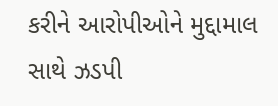કરીને આરોપીઓને મુદ્દામાલ સાથે ઝડપી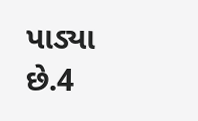પાડ્યા છે.4